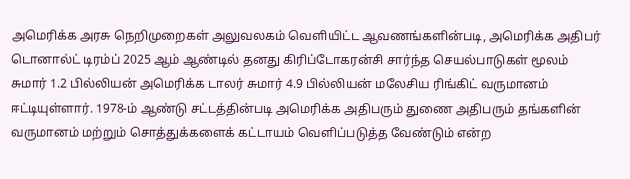அமெரிக்க அரசு நெறிமுறைகள் அலுவலகம் வெளியிட்ட ஆவணங்களின்படி, அமெரிக்க அதிபர் டொனால்ட் டிரம்ப் 2025 ஆம் ஆண்டில் தனது கிரிப்டோகரன்சி சார்ந்த செயல்பாடுகள் மூலம் சுமார் 1.2 பில்லியன் அமெரிக்க டாலர் சுமார் 4.9 பில்லியன் மலேசிய ரிங்கிட் வருமானம் ஈட்டியுள்ளார். 1978-ம் ஆண்டு சட்டத்தின்படி அமெரிக்க அதிபரும் துணை அதிபரும் தங்களின் வருமானம் மற்றும் சொத்துக்களைக் கட்டாயம் வெளிப்படுத்த வேண்டும் என்ற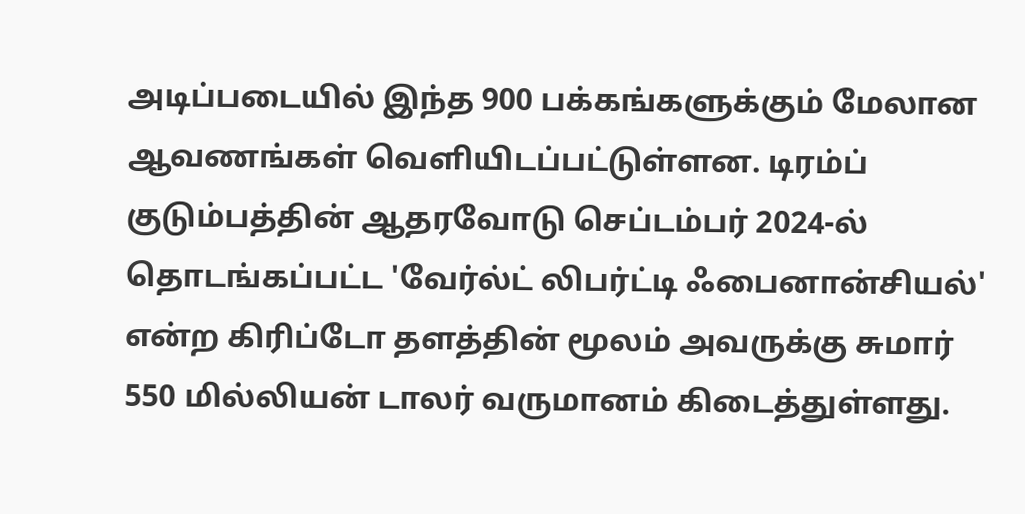அடிப்படையில் இந்த 900 பக்கங்களுக்கும் மேலான ஆவணங்கள் வெளியிடப்பட்டுள்ளன. டிரம்ப் குடும்பத்தின் ஆதரவோடு செப்டம்பர் 2024-ல் தொடங்கப்பட்ட 'வேர்ல்ட் லிபர்ட்டி ஃபைனான்சியல்' என்ற கிரிப்டோ தளத்தின் மூலம் அவருக்கு சுமார் 550 மில்லியன் டாலர் வருமானம் கிடைத்துள்ளது.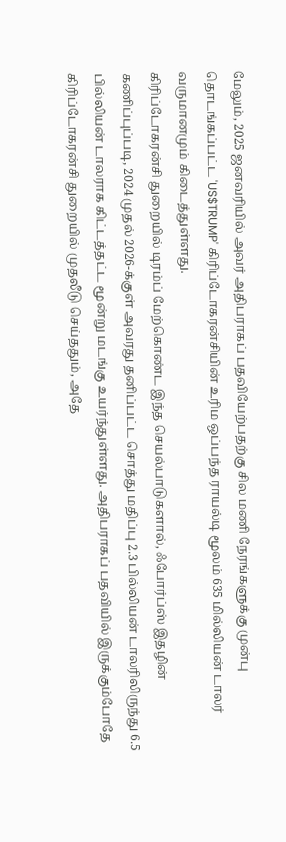மேலும், 2025 ஜனவரியில் அவர் அதிபராகப் பதவியேற்பதற்கு சில மணி நேரங்களுக்கு முன்பு தொடங்கப்பட்ட 'US$TRUMP' கிரிப்டோகரன்சியின் உரிம ஒப்பந்த ராயல்டி மூலம் 635 மில்லியன் டாலர் வருமானமும் கிடைத்துள்ளது.
கிரிப்டோகரன்சி துறையில் டிரம்ப் மேற்கொண்ட இந்த செயல்பாடுகளால், ஃபோர்ப்ஸ் இதழின் கணிப்புப்படி, 2024 முதல் 2026-க்குள் அவரது தனிப்பட்ட சொத்து மதிப்பு 2.3 பில்லியன் டாலரிலிருந்து 6.5 பில்லியன் டாலராக கிட்டத்தட்ட மூன்று மடங்கு உயர்ந்துள்ளது. அதிபராகப் பதவியில் இருக்கும்போதே கிரிப்டோகரன்சி துறையில் முதலீடு செய்ததும், அதே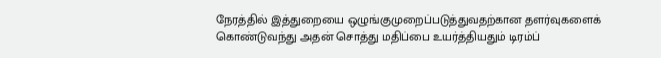நேரத்தில் இத்துறையை ஒழுங்குமுறைப்படுத்துவதற்கான தளர்வுகளைக் கொண்டுவந்து அதன் சொத்து மதிப்பை உயர்த்தியதும் டிரம்ப்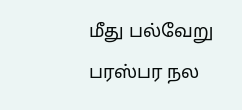மீது பல்வேறு பரஸ்பர நல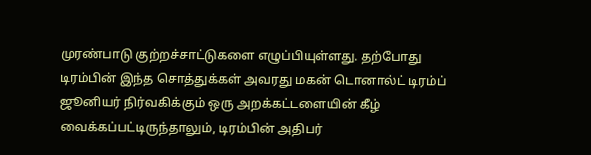முரண்பாடு குற்றச்சாட்டுகளை எழுப்பியுள்ளது. தற்போது டிரம்பின் இந்த சொத்துக்கள் அவரது மகன் டொனால்ட் டிரம்ப் ஜூனியர் நிர்வகிக்கும் ஒரு அறக்கட்டளையின் கீழ் வைக்கப்பட்டிருந்தாலும், டிரம்பின் அதிபர்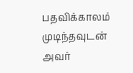பதவிக்காலம் முடிந்தவுடன் அவர்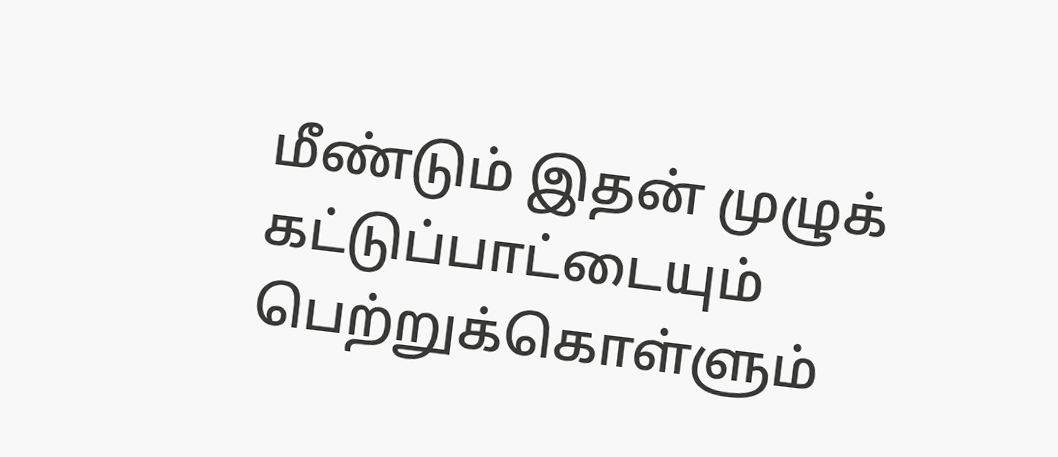மீண்டும் இதன் முழுக் கட்டுப்பாட்டையும் பெற்றுக்கொள்ளும்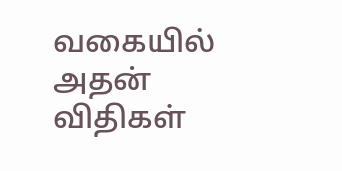வகையில் அதன் விதிகள்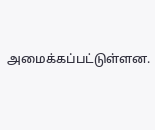அமைக்கப்பட்டுள்ளன.